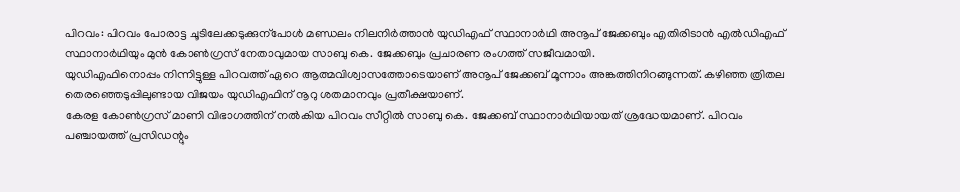പിറവം: പിറവം പോരാട്ട ചൂടിലേക്കടുക്കുന്പോൾ മണ്ഡലം നിലനിർത്താൻ യുഡിഎഫ് സ്ഥാനാർഥി അനൂപ് ജേക്കബും എതിരിടാൻ എൽഡിഎഫ് സ്ഥാനാർഥിയും മുൻ കോൺഗ്രസ് നേതാവുമായ സാബു കെ. ജേക്കബും പ്രചാരണ രംഗത്ത് സജീവമായി.
യുഡിഎഫിനൊപ്പം നിന്നിട്ടുള്ള പിറവത്ത് ഏറെ ആത്മവിശ്വാസത്തോടെയാണ് അനൂപ് ജേക്കബ് മൂന്നാം അങ്കത്തിനിറങ്ങുന്നത്. കഴിഞ്ഞ ത്രിതല തെരഞ്ഞെടുപ്പിലുണ്ടായ വിജയം യുഡിഎഫിന് നൂറു ശതമാനവും പ്രതീക്ഷയാണ്.
കേരള കോൺഗ്രസ് മാണി വിഭാഗത്തിന് നൽകിയ പിറവം സീറ്റിൽ സാബു കെ. ജേക്കബ് സ്ഥാനാർഥിയായത് ശ്രദ്ധേയമാണ്. പിറവം പഞ്ചായത്ത് പ്രസിഡന്റും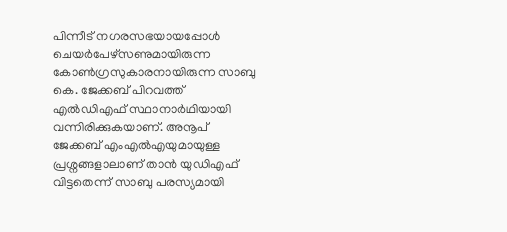പിന്നീട് നഗരസഭയായപ്പോൾ ചെയർപേഴ്സണുമായിരുന്ന കോൺഗ്രസുകാരനായിരുന്ന സാബു കെ. ജേക്കബ് പിറവത്ത് എൽഡിഎഫ് സ്ഥാനാർഥിയായി വന്നിരിക്കുകയാണ്. അനൂപ് ജേക്കബ് എംഎൽഎയുമായുള്ള പ്രശ്നങ്ങളാലാണ് താൻ യുഡിഎഫ് വിട്ടതെന്ന് സാബു പരസ്യമായി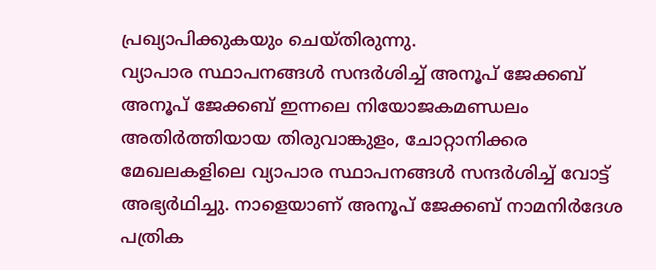പ്രഖ്യാപിക്കുകയും ചെയ്തിരുന്നു.
വ്യാപാര സ്ഥാപനങ്ങൾ സന്ദർശിച്ച് അനൂപ് ജേക്കബ്
അനൂപ് ജേക്കബ് ഇന്നലെ നിയോജകമണ്ഡലം അതിർത്തിയായ തിരുവാങ്കുളം, ചോറ്റാനിക്കര മേഖലകളിലെ വ്യാപാര സ്ഥാപനങ്ങൾ സന്ദർശിച്ച് വോട്ട് അഭ്യർഥിച്ചു. നാളെയാണ് അനൂപ് ജേക്കബ് നാമനിർദേശ പത്രിക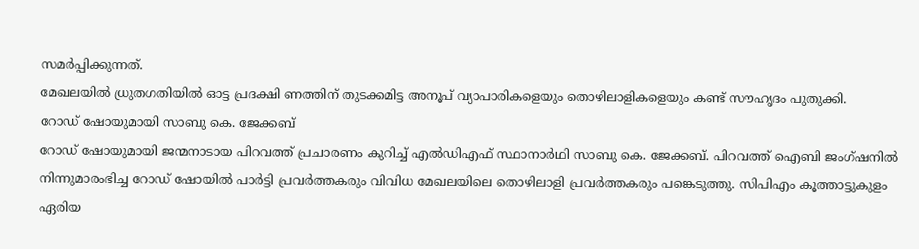സമർപ്പിക്കുന്നത്.
മേഖലയിൽ ധ്രുതഗതിയിൽ ഓട്ട പ്രദക്ഷി ണത്തിന് തുടക്കമിട്ട അനൂപ് വ്യാപാരികളെയും തൊഴിലാളികളെയും കണ്ട് സൗഹൃദം പുതുക്കി.
റോഡ് ഷോയുമായി സാബു കെ. ജേക്കബ്
റോഡ് ഷോയുമായി ജന്മനാടായ പിറവത്ത് പ്രചാരണം കുറിച്ച് എൽഡിഎഫ് സ്ഥാനാർഥി സാബു കെ. ജേക്കബ്. പിറവത്ത് ഐബി ജംഗ്ഷനിൽ നിന്നുമാരംഭിച്ച റോഡ് ഷോയിൽ പാർട്ടി പ്രവർത്തകരും വിവിധ മേഖലയിലെ തൊഴിലാളി പ്രവർത്തകരും പങ്കെടുത്തു. സിപിഎം കൂത്താട്ടുകുളം ഏരിയ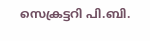സെക്രട്ടറി പി.ബി.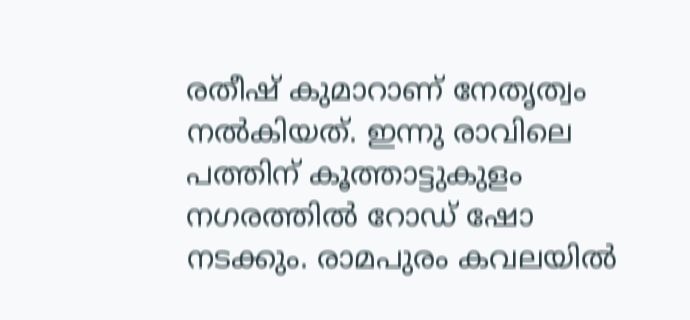രതീഷ് കുമാറാണ് നേതൃത്വം നൽകിയത്. ഇന്നു രാവിലെ പത്തിന് കൂത്താട്ടുകുളം നഗരത്തിൽ റോഡ് ഷോ നടക്കും. രാമപുരം കവലയിൽ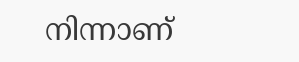നിന്നാണ്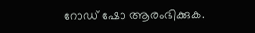റോഡ് ഷോ ആരംഭിക്കുക.